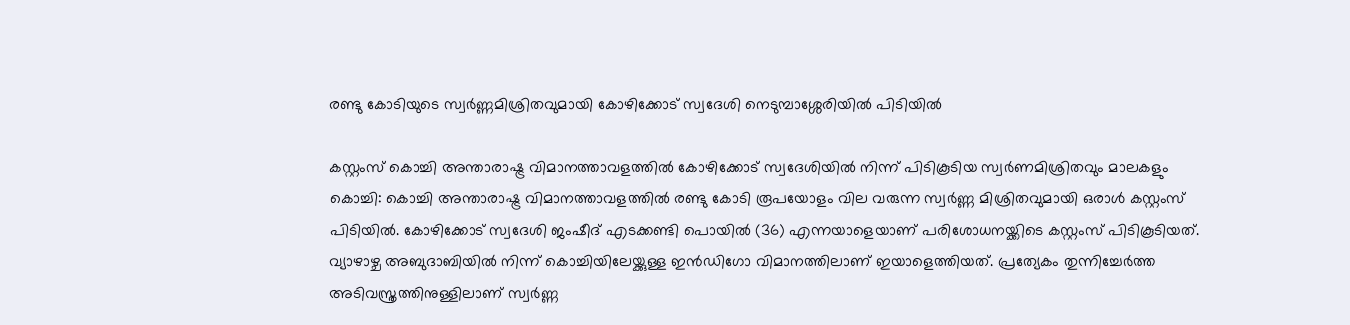രണ്ടു കോടിയുടെ സ്വർണ്ണമിശ്രിതവുമായി കോഴിക്കോട് സ്വദേശി നെടുമ്പാശ്ശേരിയിൽ പിടിയിൽ

കസ്റ്റംസ് കൊച്ചി അന്താരാഷ്ട്ര വിമാനത്താവളത്തിൽ കോഴിക്കോട് സ്വദേശിയിൽ നിന്ന് പിടികൂടിയ സ്വർണമിശ്രിതവും മാലകളും
കൊച്ചി: കൊച്ചി അന്താരാഷ്ട്ര വിമാനത്താവളത്തിൽ രണ്ടു കോടി രൂപയോളം വില വരുന്ന സ്വർണ്ണ മിശ്രിതവുമായി ഒരാൾ കസ്റ്റംസ് പിടിയിൽ. കോഴിക്കോട് സ്വദേശി ജംഷീദ് എടക്കണ്ടി പൊയിൽ (36) എന്നയാളെയാണ് പരിശോധനയ്ക്കിടെ കസ്റ്റംസ് പിടികൂടിയത്. വ്യാഴാഴ്ച അബുദാബിയിൽ നിന്ന് കൊച്ചിയിലേയ്ക്കുള്ള ഇൻഡിഗോ വിമാനത്തിലാണ് ഇയാളെത്തിയത്. പ്രത്യേകം തുന്നിച്ചേർത്ത അടിവസ്ത്രത്തിനുള്ളിലാണ് സ്വർണ്ണ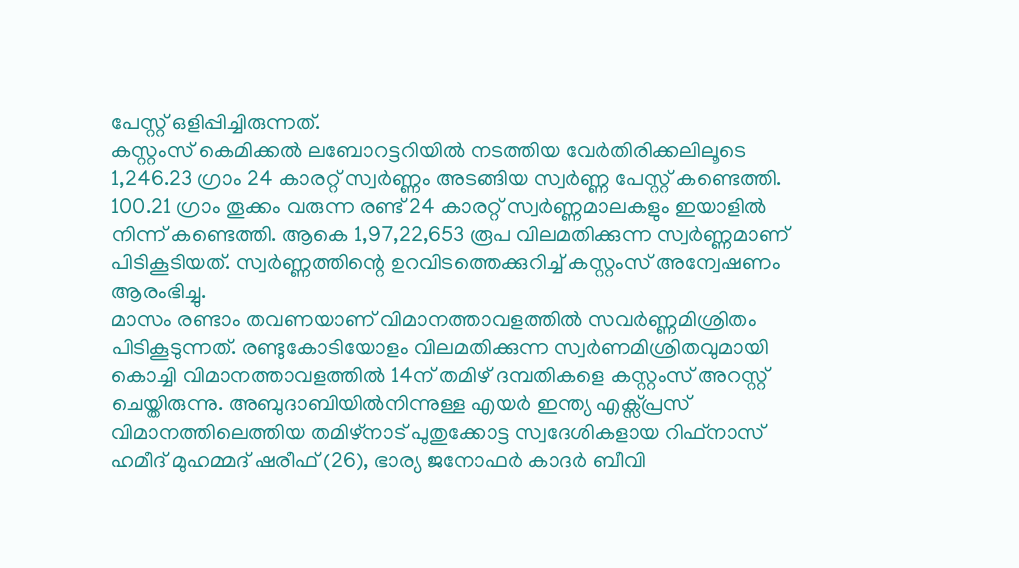പേസ്റ്റ് ഒളിപ്പിച്ചിരുന്നത്.
കസ്റ്റംസ് കെമിക്കൽ ലബോറട്ടറിയിൽ നടത്തിയ വേർതിരിക്കലിലൂടെ 1,246.23 ഗ്രാം 24 കാരറ്റ് സ്വർണ്ണം അടങ്ങിയ സ്വർണ്ണ പേസ്റ്റ് കണ്ടെത്തി. 100.21 ഗ്രാം തൂക്കം വരുന്ന രണ്ട് 24 കാരറ്റ് സ്വർണ്ണമാലകളും ഇയാളിൽ നിന്ന് കണ്ടെത്തി. ആകെ 1,97,22,653 രൂപ വിലമതിക്കുന്ന സ്വർണ്ണമാണ് പിടികൂടിയത്. സ്വർണ്ണത്തിന്റെ ഉറവിടത്തെക്കുറിച്ച് കസ്റ്റംസ് അന്വേഷണം ആരംഭിച്ചു.
മാസം രണ്ടാം തവണയാണ് വിമാനത്താവളത്തിൽ സവർണ്ണമിശ്രിതം പിടികൂടുന്നത്. രണ്ടുകോടിയോളം വിലമതിക്കുന്ന സ്വർണമിശ്രിതവുമായി കൊച്ചി വിമാനത്താവളത്തിൽ 14ന് തമിഴ് ദമ്പതികളെ കസ്റ്റംസ് അറസ്റ്റ് ചെയ്തിരുന്നു. അബുദാബിയിൽനിന്നുള്ള എയർ ഇന്ത്യ എക്സ്പ്രസ് വിമാനത്തിലെത്തിയ തമിഴ്നാട് പുതുക്കോട്ട സ്വദേശികളായ റിഫ്നാസ് ഹമീദ് മുഹമ്മദ് ഷരീഫ് (26), ഭാര്യ ജനോഫർ കാദർ ബീവി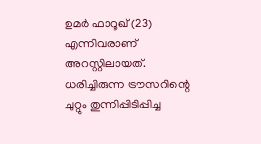ഉമർ ഫാറൂഖ് (23) എന്നിവരാണ് അറസ്റ്റിലായത്. ധരിച്ചിരുന്ന ട്രൗസറിന്റെ ചുറ്റും തുന്നിപ്പിടിപ്പിച്ച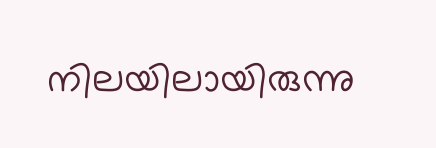നിലയിലായിരുന്നു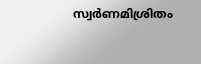സ്വർണമിശ്രിതം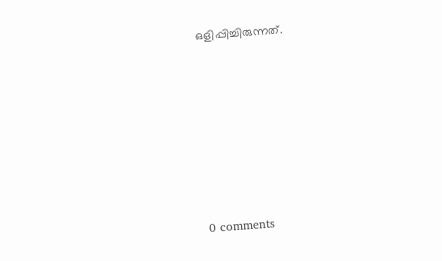ഒളിപ്പിച്ചിരുന്നത്.










0 comments